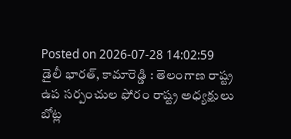Posted on 2026-07-28 14:02:59
డైలీ భారత్, కామారెడ్డి : తెలంగాణ రాష్ట్ర ఉప సర్పంచుల ఫోరం రాష్ట్ర అధ్యక్షులు బోట్ల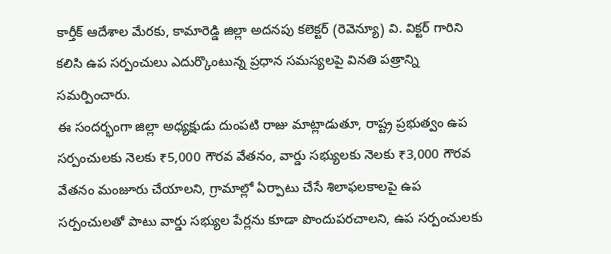కార్తీక్ ఆదేశాల మేరకు, కామారెడ్డి జిల్లా అదనపు కలెక్టర్ (రెవెన్యూ) వి. విక్టర్ గారిని కలిసి ఉప సర్పంచులు ఎదుర్కొంటున్న ప్రధాన సమస్యలపై వినతి పత్రాన్ని సమర్పించారు.
ఈ సందర్భంగా జిల్లా అధ్యక్షుడు దుంపటి రాజు మాట్లాడుతూ, రాష్ట్ర ప్రభుత్వం ఉప సర్పంచులకు నెలకు ₹5,000 గౌరవ వేతనం, వార్డు సభ్యులకు నెలకు ₹3,000 గౌరవ వేతనం మంజూరు చేయాలని, గ్రామాల్లో ఏర్పాటు చేసే శిలాఫలకాలపై ఉప సర్పంచులతో పాటు వార్డు సభ్యుల పేర్లను కూడా పొందుపరచాలని, ఉప సర్పంచులకు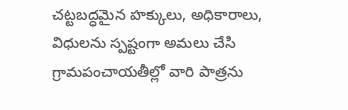చట్టబద్ధమైన హక్కులు, అధికారాలు, విధులను స్పష్టంగా అమలు చేసి గ్రామపంచాయతీల్లో వారి పాత్రను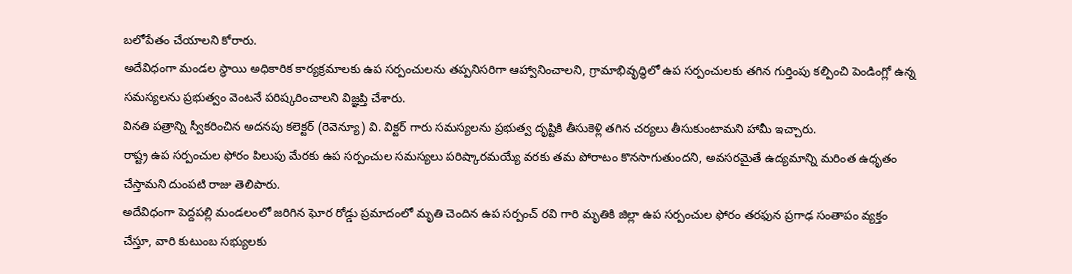బలోపేతం చేయాలని కోరారు.
అదేవిధంగా మండల స్థాయి అధికారిక కార్యక్రమాలకు ఉప సర్పంచులను తప్పనిసరిగా ఆహ్వానించాలని, గ్రామాభివృద్ధిలో ఉప సర్పంచులకు తగిన గుర్తింపు కల్పించి పెండింగ్లో ఉన్న సమస్యలను ప్రభుత్వం వెంటనే పరిష్కరించాలని విజ్ఞప్తి చేశారు.
వినతి పత్రాన్ని స్వీకరించిన అదనపు కలెక్టర్ (రెవెన్యూ) వి. విక్టర్ గారు సమస్యలను ప్రభుత్వ దృష్టికి తీసుకెళ్లి తగిన చర్యలు తీసుకుంటామని హామీ ఇచ్చారు.
రాష్ట్ర ఉప సర్పంచుల ఫోరం పిలుపు మేరకు ఉప సర్పంచుల సమస్యలు పరిష్కారమయ్యే వరకు తమ పోరాటం కొనసాగుతుందని, అవసరమైతే ఉద్యమాన్ని మరింత ఉధృతం చేస్తామని దుంపటి రాజు తెలిపారు.
అదేవిధంగా పెద్దపల్లి మండలంలో జరిగిన ఘోర రోడ్డు ప్రమాదంలో మృతి చెందిన ఉప సర్పంచ్ రవి గారి మృతికి జిల్లా ఉప సర్పంచుల ఫోరం తరఫున ప్రగాఢ సంతాపం వ్యక్తం చేస్తూ, వారి కుటుంబ సభ్యులకు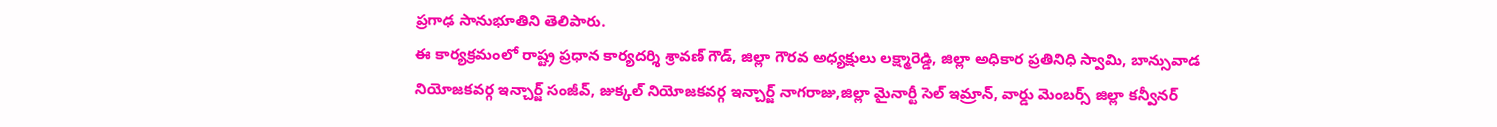ప్రగాఢ సానుభూతిని తెలిపారు.
ఈ కార్యక్రమంలో రాష్ట్ర ప్రధాన కార్యదర్శి శ్రావణ్ గౌడ్, జిల్లా గౌరవ అధ్యక్షులు లక్ష్మారెడ్డి, జిల్లా అధికార ప్రతినిధి స్వామి, బాన్సువాడ నియోజకవర్గ ఇన్చార్జ్ సంజీవ్, జుక్కల్ నియోజకవర్గ ఇన్చార్జ్ నాగరాజు,జిల్లా మైనార్టీ సెల్ ఇమ్రాన్, వార్డు మెంబర్స్ జిల్లా కన్వీనర్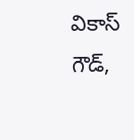వికాస్ గౌడ్,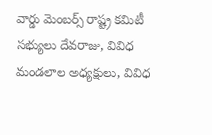వార్డు మెంబర్స్ రాష్ట్ర కమిటీ సభ్యులు దేవరాజు, వివిధ మండలాల అధ్యక్షులు, వివిధ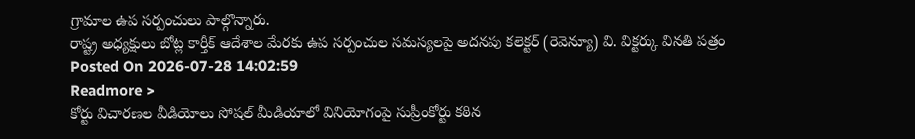గ్రామాల ఉప సర్పంచులు పాల్గొన్నారు.
రాష్ట్ర అధ్యక్షులు బోట్ల కార్తీక్ ఆదేశాల మేరకు ఉప సర్పంచుల సమస్యలపై అదనపు కలెక్టర్ (రెవెన్యూ) వి. విక్టర్కు వినతి పత్రం
Posted On 2026-07-28 14:02:59
Readmore >
కోర్టు విచారణల వీడియోలు సోషల్ మీడియాలో వినియోగంపై సుప్రీంకోర్టు కఠిన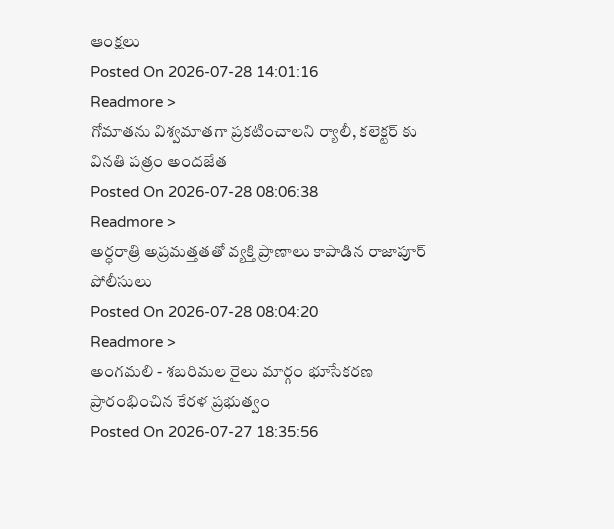ఆంక్షలు
Posted On 2026-07-28 14:01:16
Readmore >
గోమాతను విశ్వమాతగా ప్రకటించాలని ర్యాలీ, కలెక్టర్ కు వినతి పత్రం అందజేత
Posted On 2026-07-28 08:06:38
Readmore >
అర్ధరాత్రి అప్రమత్తతతో వ్యక్తి ప్రాణాలు కాపాడిన రాజాపూర్ పోలీసులు
Posted On 2026-07-28 08:04:20
Readmore >
అంగమలి - శబరిమల రైలు మార్గం భూసేకరణ ప్రారంభించిన కేరళ ప్రభుత్వం
Posted On 2026-07-27 18:35:56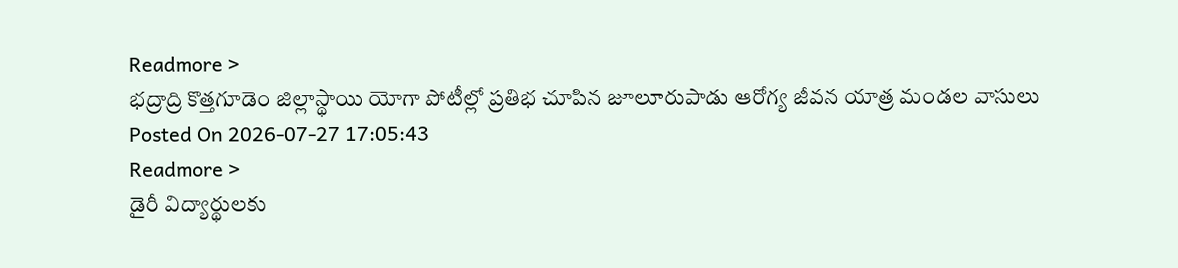Readmore >
భద్రాద్రి కొత్తగూడెం జిల్లాస్థాయి యోగా పోటీల్లో ప్రతిభ చూపిన జూలూరుపాడు ఆరోగ్య జీవన యాత్ర మండల వాసులు
Posted On 2026-07-27 17:05:43
Readmore >
డైరీ విద్యార్థులకు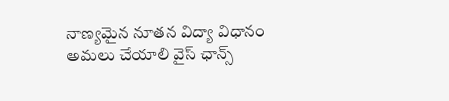నాణ్యమైన నూతన విద్యా విధానం అమలు చేయాలి వైస్ ఛాన్స్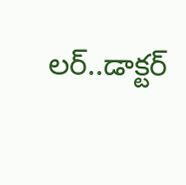లర్..డాక్టర్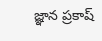జ్ఞాన ప్రకాష్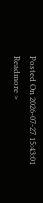Posted On 2026-07-27 15:43:01
Readmore >